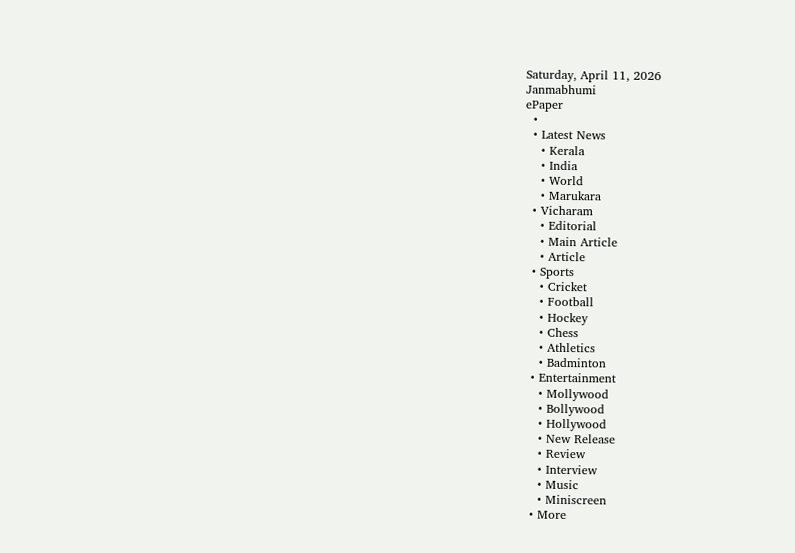Saturday, April 11, 2026
Janmabhumi
ePaper
  •
  • Latest News
    • Kerala
    • India
    • World
    • Marukara
  • Vicharam
    • Editorial
    • Main Article
    • Article
  • Sports
    • Cricket
    • Football
    • Hockey
    • Chess
    • Athletics
    • Badminton
  • Entertainment
    • Mollywood
    • Bollywood
    • Hollywood
    • New Release
    • Review
    • Interview
    • Music
    • Miniscreen
  • More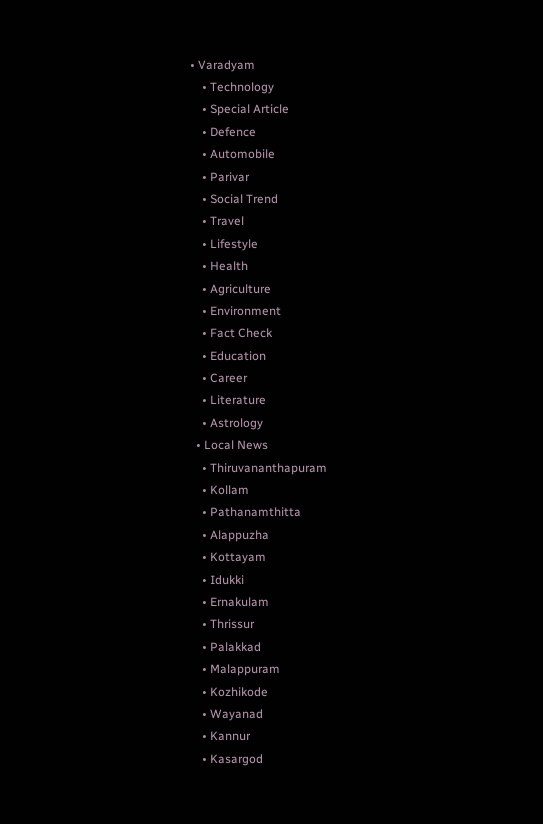• Varadyam
    • Technology
    • Special Article
    • Defence
    • Automobile
    • Parivar
    • Social Trend
    • Travel
    • Lifestyle
    • Health
    • Agriculture
    • Environment
    • Fact Check
    • Education
    • Career
    • Literature
    • Astrology
  • Local News
    • Thiruvananthapuram
    • Kollam
    • Pathanamthitta
    • Alappuzha
    • Kottayam
    • Idukki
    • Ernakulam
    • Thrissur
    • Palakkad
    • Malappuram
    • Kozhikode
    • Wayanad
    • Kannur
    • Kasargod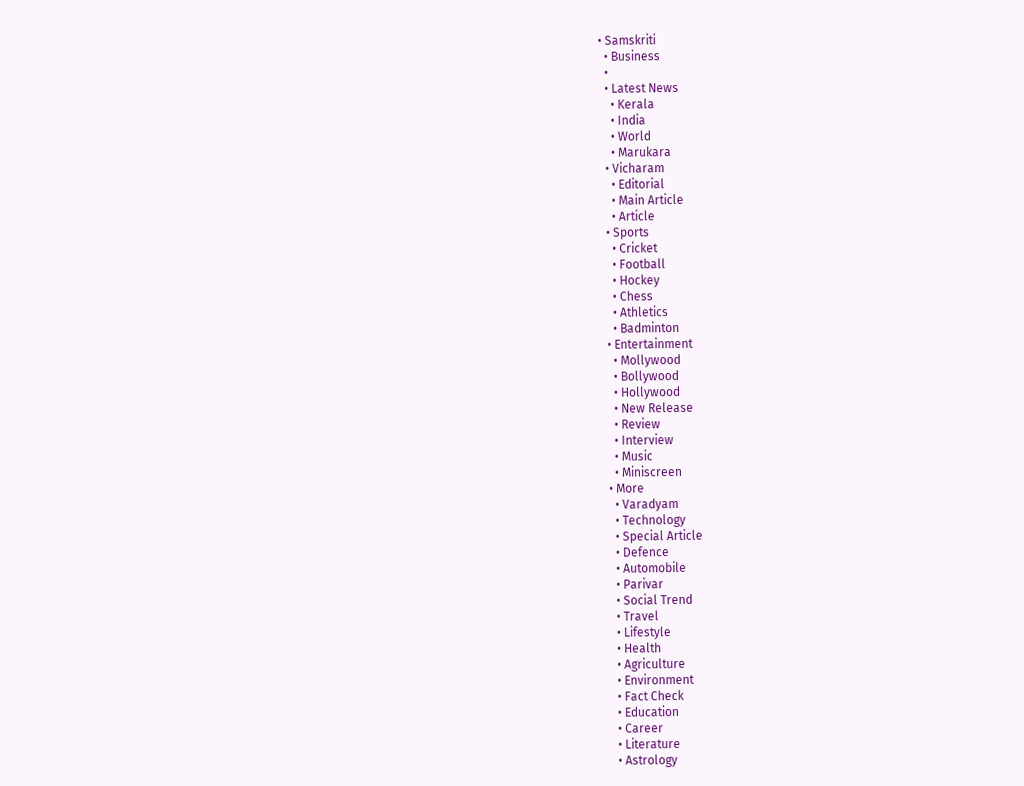• Samskriti
  • Business
  •
  • Latest News
    • Kerala
    • India
    • World
    • Marukara
  • Vicharam
    • Editorial
    • Main Article
    • Article
  • Sports
    • Cricket
    • Football
    • Hockey
    • Chess
    • Athletics
    • Badminton
  • Entertainment
    • Mollywood
    • Bollywood
    • Hollywood
    • New Release
    • Review
    • Interview
    • Music
    • Miniscreen
  • More
    • Varadyam
    • Technology
    • Special Article
    • Defence
    • Automobile
    • Parivar
    • Social Trend
    • Travel
    • Lifestyle
    • Health
    • Agriculture
    • Environment
    • Fact Check
    • Education
    • Career
    • Literature
    • Astrology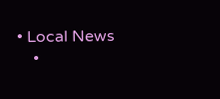• Local News
    •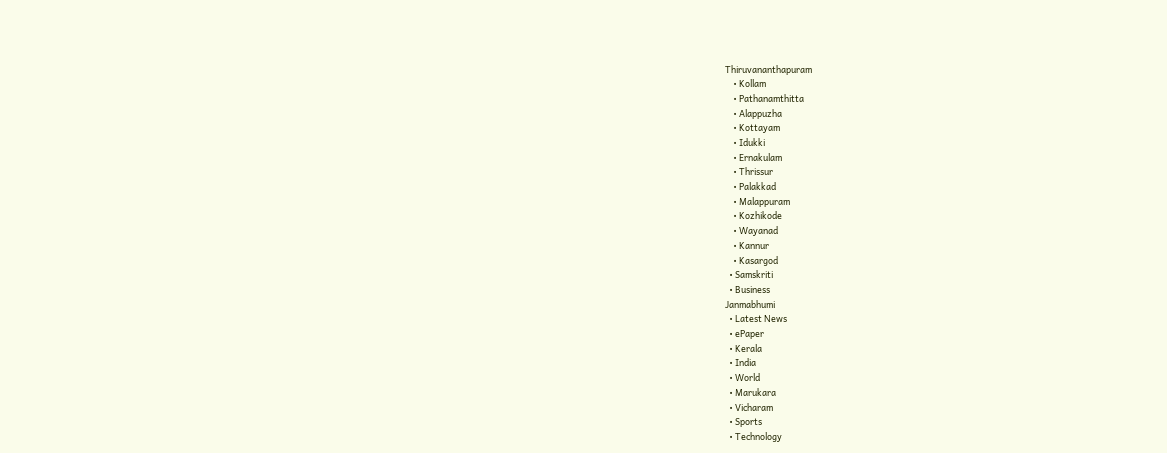Thiruvananthapuram
    • Kollam
    • Pathanamthitta
    • Alappuzha
    • Kottayam
    • Idukki
    • Ernakulam
    • Thrissur
    • Palakkad
    • Malappuram
    • Kozhikode
    • Wayanad
    • Kannur
    • Kasargod
  • Samskriti
  • Business
Janmabhumi
  • Latest News
  • ePaper
  • Kerala
  • India
  • World
  • Marukara
  • Vicharam
  • Sports
  • Technology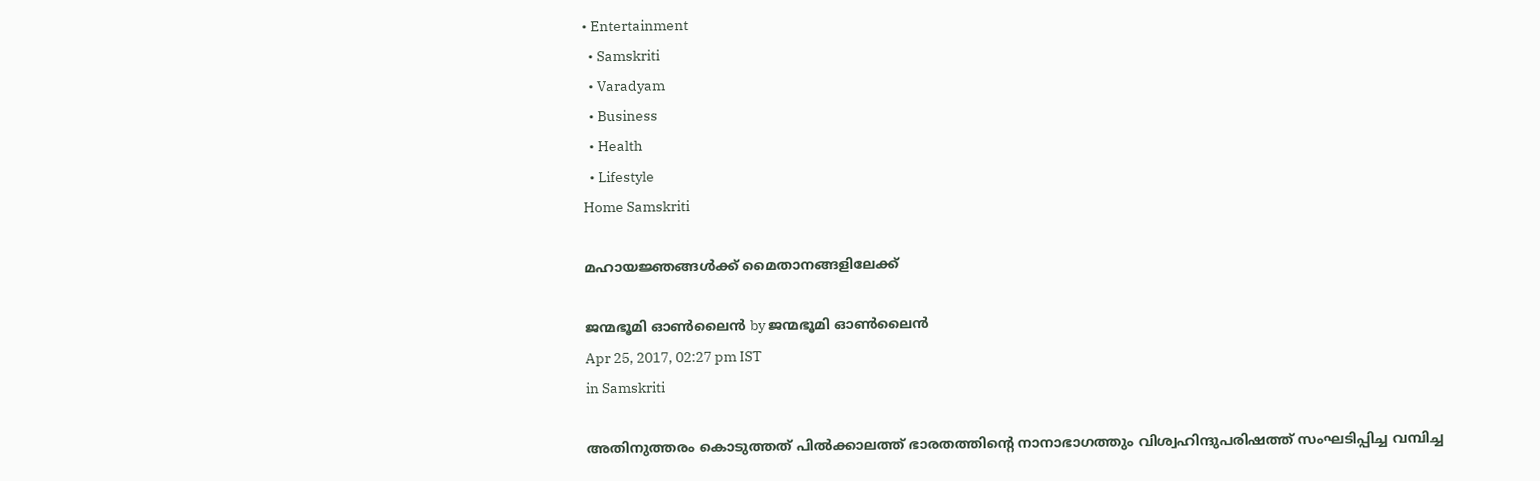• Entertainment
  • Samskriti
  • Varadyam
  • Business
  • Health
  • Lifestyle
Home Samskriti

മഹായജ്ഞങ്ങള്‍ക്ക് മൈതാനങ്ങളിലേക്ക്

ജന്മഭൂമി ഓണ്‍ലൈന്‍ by ജന്മഭൂമി ഓണ്‍ലൈന്‍
Apr 25, 2017, 02:27 pm IST
in Samskriti

അതിനുത്തരം കൊടുത്തത് പില്‍ക്കാലത്ത് ഭാരതത്തിന്റെ നാനാഭാഗത്തും വിശ്വഹിന്ദുപരിഷത്ത് സംഘടിപ്പിച്ച വമ്പിച്ച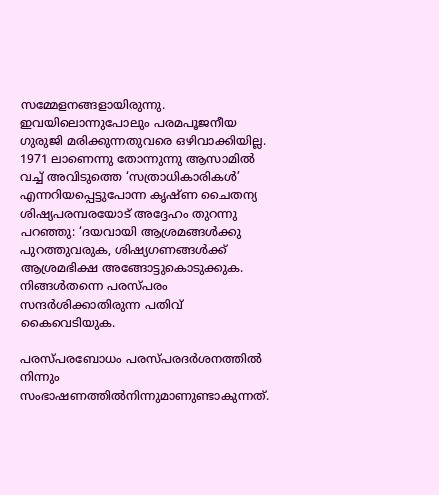സമ്മേളനങ്ങളായിരുന്നു. ഇവയിലൊന്നുപോലും പരമപൂജനീയ ഗുരുജി മരിക്കുന്നതുവരെ ഒഴിവാക്കിയില്ല. 1971 ലാണെന്നു തോന്നുന്നു ആസാമില്‍ വച്ച് അവിടുത്തെ ‘സത്രാധികാരികള്‍’ എന്നറിയപ്പെട്ടുപോന്ന കൃഷ്ണ ചൈതന്യ ശിഷ്യപരമ്പരയോട് അദ്ദേഹം തുറന്നു പറഞ്ഞു: ‘ദയവായി ആശ്രമങ്ങള്‍ക്കു പുറത്തുവരുക, ശിഷ്യഗണങ്ങള്‍ക്ക് ആശ്രമഭിക്ഷ അങ്ങോട്ടുകൊടുക്കുക. നിങ്ങള്‍തന്നെ പരസ്പരം സന്ദര്‍ശിക്കാതിരുന്ന പതിവ് കൈവെടിയുക.

പരസ്പരബോധം പരസ്പരദര്‍ശനത്തില്‍ നിന്നും സംഭാഷണത്തില്‍നിന്നുമാണുണ്ടാകുന്നത്.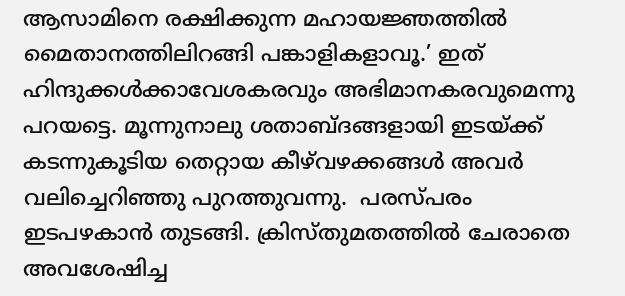ആസാമിനെ രക്ഷിക്കുന്ന മഹായജ്ഞത്തില്‍ മൈതാനത്തിലിറങ്ങി പങ്കാളികളാവൂ.’ ഇത് ഹിന്ദുക്കള്‍ക്കാവേശകരവും അഭിമാനകരവുമെന്നു പറയട്ടെ. മൂന്നുനാലു ശതാബ്ദങ്ങളായി ഇടയ്‌ക്ക് കടന്നുകൂടിയ തെറ്റായ കീഴ്‌വഴക്കങ്ങള്‍ അവര്‍ വലിച്ചെറിഞ്ഞു പുറത്തുവന്നു.  പരസ്പരം ഇടപഴകാന്‍ തുടങ്ങി. ക്രിസ്തുമതത്തില്‍ ചേരാതെ അവശേഷിച്ച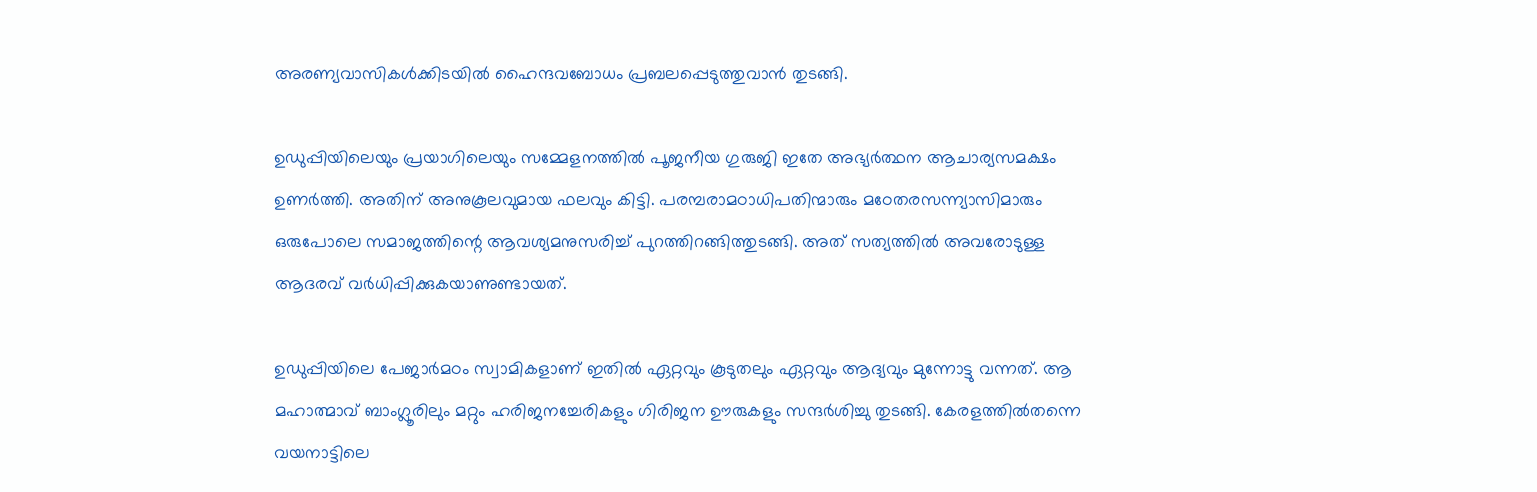അരണ്യവാസികള്‍ക്കിടയില്‍ ഹൈന്ദവബോധം പ്രബലപ്പെടുത്തുവാന്‍ തുടങ്ങി.

ഉഡുപ്പിയിലെയും പ്രയാഗിലെയും സമ്മേളനത്തില്‍ പൂജനീയ ഗുരുജി ഇതേ അഭ്യര്‍ത്ഥന ആചാര്യസമക്ഷം ഉണര്‍ത്തി. അതിന് അനുകൂലവുമായ ഫലവും കിട്ടി. പരമ്പരാമഠാധിപതിന്മാരും മഠേതരസന്ന്യാസിമാരും ഒരുപോലെ സമാജത്തിന്റെ ആവശ്യമനുസരിച്ച് പുറത്തിറങ്ങിത്തുടങ്ങി. അത് സത്യത്തില്‍ അവരോടുള്ള ആദരവ് വര്‍ധിപ്പിക്കുകയാണുണ്ടായത്.

ഉഡുപ്പിയിലെ പേജാര്‍മഠം സ്വാമികളാണ് ഇതില്‍ ഏറ്റവും കൂടുതലും ഏറ്റവും ആദ്യവും മുന്നോട്ടു വന്നത്. ആ മഹാത്മാവ് ബാംഗ്ലൂരിലും മറ്റും ഹരിജനച്ചേരികളും ഗിരിജന ഊരുകളും സന്ദര്‍ശിച്ചു തുടങ്ങി. കേരളത്തില്‍തന്നെ വയനാട്ടിലെ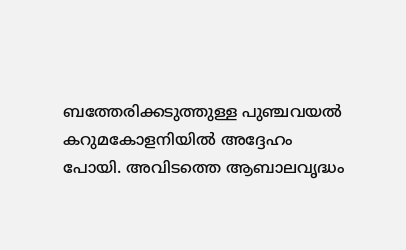ബത്തേരിക്കടുത്തുള്ള പുഞ്ചവയല്‍ കറുമകോളനിയില്‍ അദ്ദേഹം പോയി. അവിടത്തെ ആബാലവൃദ്ധം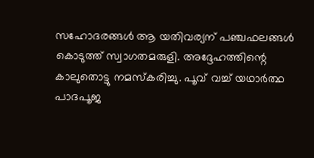സഹോദരങ്ങള്‍ ആ യതിവര്യന് പഞ്ചഫലങ്ങള്‍ കൊടുത്ത് സ്വാഗതമരുളി. അദ്ദേഹത്തിന്റെ കാലുതൊട്ടു നമസ്‌കരിച്ചു. പൂവ് വച്ച് യഥാര്‍ത്ഥ പാദപൂജ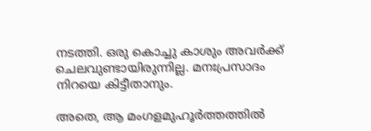നടത്തി. ഒരു കൊച്ചു കാശും അവര്‍ക്ക് ചെലവുണ്ടായിരുന്നില്ല. മനഃപ്രസാദം നിറയെ കിട്ടീതാനും.

അതെ, ആ മംഗളമുഹൂര്‍ത്തത്തില്‍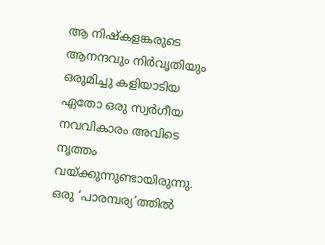ആ നിഷ്‌കളങ്കരുടെ ആനന്ദവും നിര്‍വൃതിയും ഒരുമിച്ചു കളിയാടിയ ഏതോ ഒരു സ്വര്‍ഗീയ നവവികാരം അവിടെ നൃത്തം വയ്‌ക്കുന്നുണ്ടായിരുന്നു. ഒരു ‘പാരമ്പര്യ’ത്തില്‍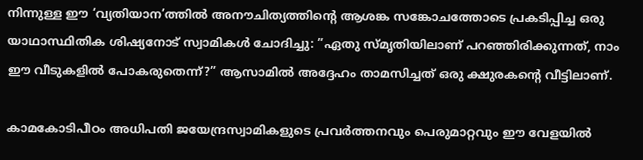നിന്നുള്ള ഈ ‘വ്യതിയാന’ത്തില്‍ അനൗചിത്യത്തിന്റെ ആശങ്ക സങ്കോചത്തോടെ പ്രകടിപ്പിച്ച ഒരു യാഥാസ്ഥിതിക ശിഷ്യനോട് സ്വാമികള്‍ ചോദിച്ചു: ”ഏതു സ്മൃതിയിലാണ് പറഞ്ഞിരിക്കുന്നത്, നാം ഈ വീടുകളില്‍ പോകരുതെന്ന്?” ആസാമില്‍ അദ്ദേഹം താമസിച്ചത് ഒരു ക്ഷുരകന്റെ വീട്ടിലാണ്.

കാമകോടിപീഠം അധിപതി ജയേന്ദ്രസ്വാമികളുടെ പ്രവര്‍ത്തനവും പെരുമാറ്റവും ഈ വേളയില്‍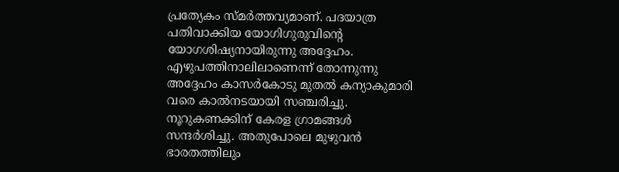പ്രത്യേകം സ്മര്‍ത്തവ്യമാണ്. പദയാത്ര പതിവാക്കിയ യോഗിഗുരുവിന്റെ യോഗശിഷ്യനായിരുന്നു അദ്ദേഹം. എഴുപത്തിനാലിലാണെന്ന് തോന്നുന്നു അദ്ദേഹം കാസര്‍കോടു മുതല്‍ കന്യാകുമാരി വരെ കാല്‍നടയായി സഞ്ചരിച്ചു. നൂറുകണക്കിന് കേരള ഗ്രാമങ്ങള്‍ സന്ദര്‍ശിച്ചു. അതുപോലെ മുഴുവന്‍ ഭാരതത്തിലും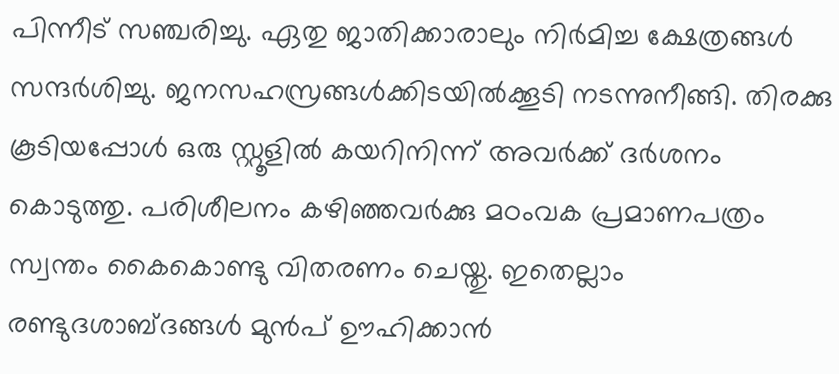പിന്നീട് സഞ്ചരിച്ചു. ഏതു ജാതിക്കാരാലും നിര്‍മിച്ച ക്ഷേത്രങ്ങള്‍ സന്ദര്‍ശിച്ചു. ജനസഹസ്രങ്ങള്‍ക്കിടയില്‍ക്കൂടി നടന്നുനീങ്ങി. തിരക്കു കൂടിയപ്പോള്‍ ഒരു സ്റ്റൂളില്‍ കയറിനിന്ന് അവര്‍ക്ക് ദര്‍ശനം കൊടുത്തു. പരിശീലനം കഴിഞ്ഞവര്‍ക്കു മഠംവക പ്രമാണപത്രം സ്വന്തം കൈകൊണ്ടു വിതരണം ചെയ്തു. ഇതെല്ലാം രണ്ടുദശാബ്ദങ്ങള്‍ മുന്‍പ് ഊഹിക്കാന്‍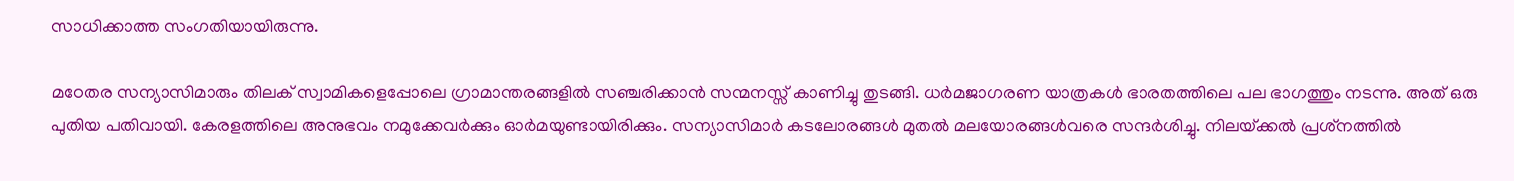സാധിക്കാത്ത സംഗതിയായിരുന്നു.

മഠേതര സന്യാസിമാരും തിലക് സ്വാമികളെപ്പോലെ ഗ്രാമാന്തരങ്ങളില്‍ സഞ്ചരിക്കാന്‍ സന്മനസ്സ് കാണിച്ചു തുടങ്ങി. ധര്‍മജാഗരണ യാത്രകള്‍ ഭാരതത്തിലെ പല ഭാഗത്തും നടന്നു. അത് ഒരു പുതിയ പതിവായി. കേരളത്തിലെ അനുഭവം നമുക്കേവര്‍ക്കും ഓര്‍മയുണ്ടായിരിക്കും. സന്യാസിമാര്‍ കടലോരങ്ങള്‍ മുതല്‍ മലയോരങ്ങള്‍വരെ സന്ദര്‍ശിച്ചു. നിലയ്‌ക്കല്‍ പ്രശ്‌നത്തില്‍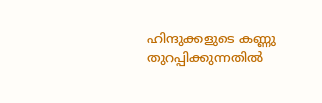ഹിന്ദുക്കളുടെ കണ്ണു തുറപ്പിക്കുന്നതില്‍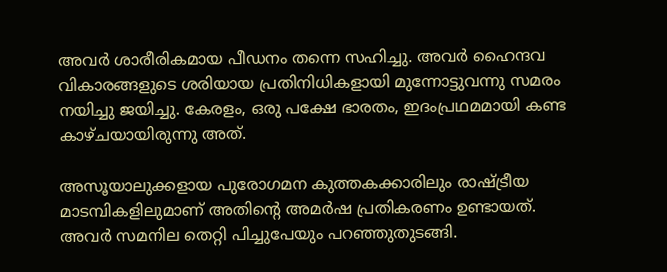അവര്‍ ശാരീരികമായ പീഡനം തന്നെ സഹിച്ചു. അവര്‍ ഹൈന്ദവ വികാരങ്ങളുടെ ശരിയായ പ്രതിനിധികളായി മുന്നോട്ടുവന്നു സമരം നയിച്ചു ജയിച്ചു. കേരളം, ഒരു പക്ഷേ ഭാരതം, ഇദംപ്രഥമമായി കണ്ട കാഴ്ചയായിരുന്നു അത്.

അസൂയാലുക്കളായ പുരോഗമന കുത്തകക്കാരിലും രാഷ്‌ട്രീയ മാടമ്പികളിലുമാണ് അതിന്റെ അമര്‍ഷ പ്രതികരണം ഉണ്ടായത്. അവര്‍ സമനില തെറ്റി പിച്ചുപേയും പറഞ്ഞുതുടങ്ങി.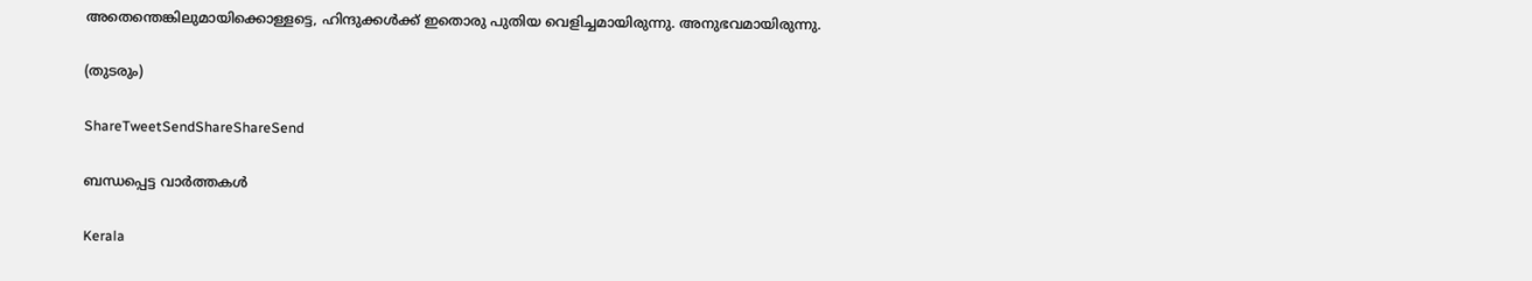അതെന്തെങ്കിലുമായിക്കൊള്ളട്ടെ, ഹിന്ദുക്കള്‍ക്ക് ഇതൊരു പുതിയ വെളിച്ചമായിരുന്നു. അനുഭവമായിരുന്നു.

(തുടരും)

ShareTweetSendShareShareSend

ബന്ധപ്പെട്ട വാര്‍ത്തകള്‍

Kerala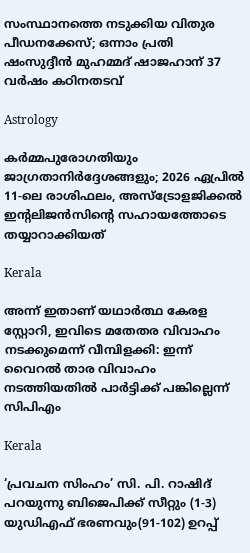സംസ്ഥാനത്തെ നടുക്കിയ വിതുര പീഡനക്കേസ്; ഒന്നാം പ്രതി ഷംസുദ്ദീൻ മുഹമ്മദ് ഷാജഹാന് 37 വർഷം കഠിനതടവ്

Astrology

കർമ്മപുരോഗതിയും ജാഗ്രതാനിർദ്ദേശങ്ങളും; 2026 ഏപ്രിൽ 11-ലെ രാശിഫലം, അസ്ട്രോളജിക്കൽ ഇന്റലിജൻസിന്റെ സഹായത്തോടെ തയ്യാറാക്കിയത്

Kerala

അന്ന് ഇതാണ് യഥാർത്ഥ കേരള സ്റ്റോറി, ഇവിടെ മതേതര വിവാഹം നടക്കുമെന്ന് വീമ്പിളക്കി: ഇന്ന് വൈറൽ താര വിവാഹം നടത്തിയതിൽ പാർട്ടിക്ക് പങ്കില്ലെന്ന് സിപിഎം

Kerala

‘പ്രവചന സിംഹം’ സി. പി. റാഷിദ് പറയുന്നു ബിജെപിക്ക് സീറ്റും (1-3) യുഡിഎഫ് ഭരണവും(91-102) ഉറപ്പ്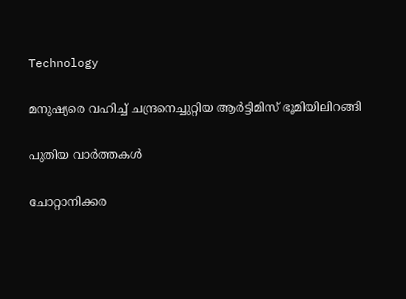Technology

മനുഷ്യരെ വഹിച്ച് ചന്ദ്രനെച്ചുറ്റിയ ആർട്ടിമിസ് ഭൂമിയിലിറങ്ങി

പുതിയ വാര്‍ത്തകള്‍

ചോറ്റാനിക്കര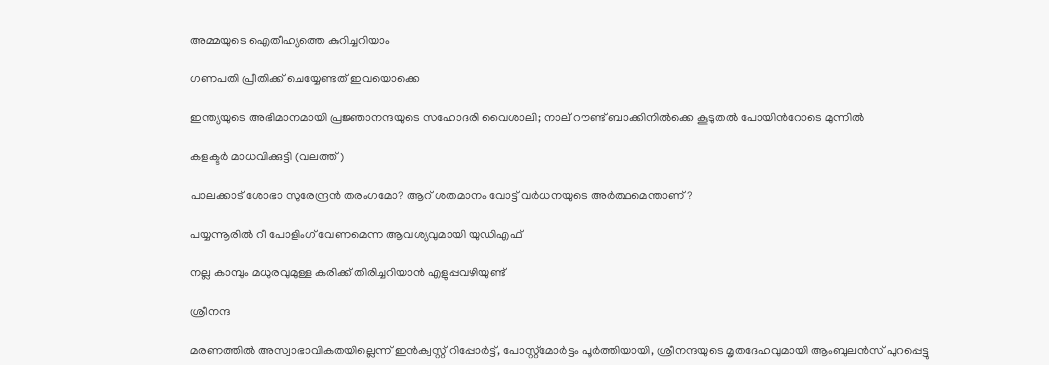അമ്മയുടെ ഐതീഹ്യത്തെ കുറിച്ചറിയാം

ഗണപതി പ്രീതിക്ക് ചെയ്യേണ്ടത് ഇവയൊക്കെ

ഇന്ത്യയുടെ അഭിമാനമായി പ്രജ്ഞാനന്ദയുടെ സഹോദരി വൈശാലി; നാല് റൗണ്ട് ബാക്കിനില്‍ക്കെ കൂടുതല്‍ പോയിന്‍റോടെ മുന്നില്‍

കളക്ടര്‍ മാധവിക്കുട്ടി (വലത്ത്)

പാലക്കാട് ശോഭാ സുരേന്ദ്രന്‍ തരംഗമോ? ആറ് ശതമാനം വോട്ട് വര്‍ധനയുടെ അര്‍ത്ഥമെന്താണ്?

പയ്യന്നൂരില്‍ റീ പോളിംഗ് വേണമെന്ന ആവശ്യവുമായി യുഡിഎഫ്

നല്ല കാമ്പും മധുരവുമുള്ള കരിക്ക് തിരിച്ചറിയാൻ എളുപ്പവഴിയുണ്ട്

ശ്രീനന്ദ

മരണത്തില്‍ അസ്വാഭാവികതയില്ലെന്ന് ഇന്‍ക്വസ്റ്റ് റിപ്പോര്‍ട്ട്, പോസ്റ്റ്‌മോര്‍ട്ടം പൂര്‍ത്തിയായി, ശ്രീനന്ദയുടെ മൃതദേഹവുമായി ആംബുലന്‍സ് പുറപ്പെട്ടു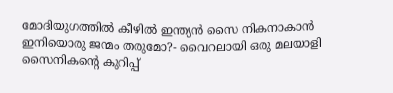മോദിയുഗത്തിൽ കീഴിൽ ഇന്ത്യൻ സൈ നികനാകാൻ ഇനിയൊരു ജന്മം തരുമോ?- വൈറലായി ഒരു മലയാളി സൈനികന്റെ കുറിപ്പ്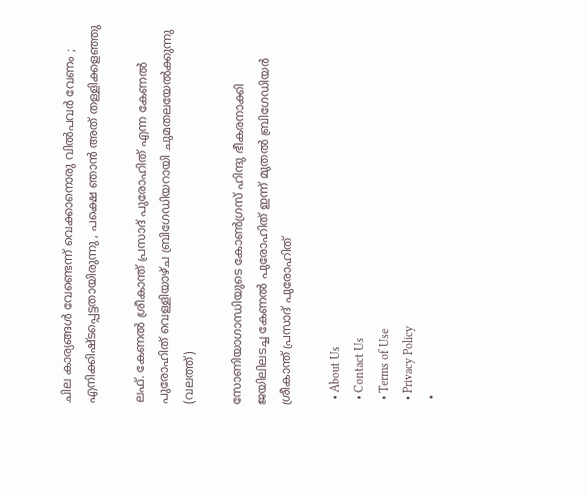ചില കാര്യങ്ങള്‍ വേണ്ടെന്ന് വെക്കാനൊരു വില്‍പവര്‍ വേണം ; എനിക്കിഷ്ടപ്പെട്ടതായിരുന്നു , പക്ഷെ ഞാൻ അത് തള്ളിക്കളഞ്ഞു

ലഫ്. കേണല്‍ ശ്രീകാന്ത് പ്രസാദ് പുരോഹിത് എന്ന കേണല്‍ പുരോഹിത് വെള്ളിയാഴ്ച ബ്രിഗേഡിയറായി ചുമതലയേല്‍ക്കുന്നു (വലത്ത്)

സോണിയാഗാന്ധിയുടെ കോണ്‍ഗ്രസ് ഹിന്ദു ഭീകരനാക്കി ജയിലിലടച്ച കേണൽ പുരോഹിത് ഇന്ന് മുതൽ ബ്രിഗേഡിയർ ശ്രീകാന്ത് പ്രസാദ് പുരോഹിത്

  • About Us
  • Contact Us
  • Terms of Use
  • Privacy Policy
  •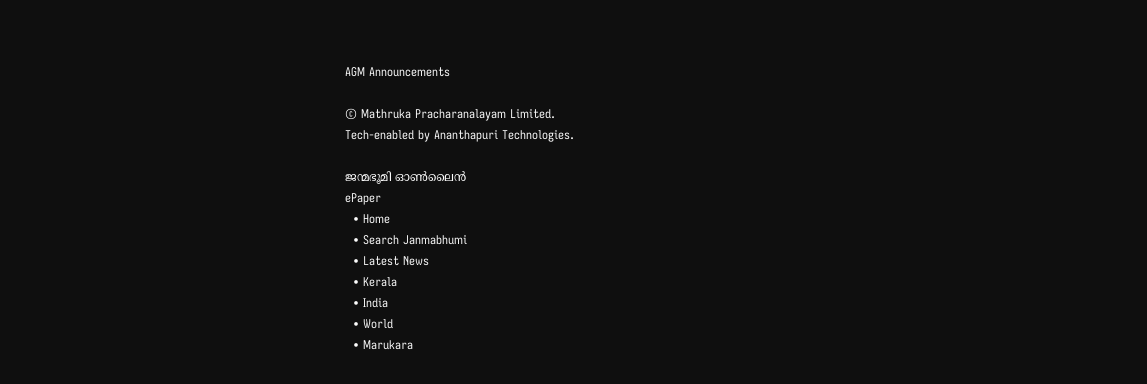AGM Announcements

© Mathruka Pracharanalayam Limited.
Tech-enabled by Ananthapuri Technologies.

ജന്മഭൂമി ഓണ്‍ലൈന്‍
ePaper
  • Home
  • Search Janmabhumi
  • Latest News
  • Kerala
  • India
  • World
  • Marukara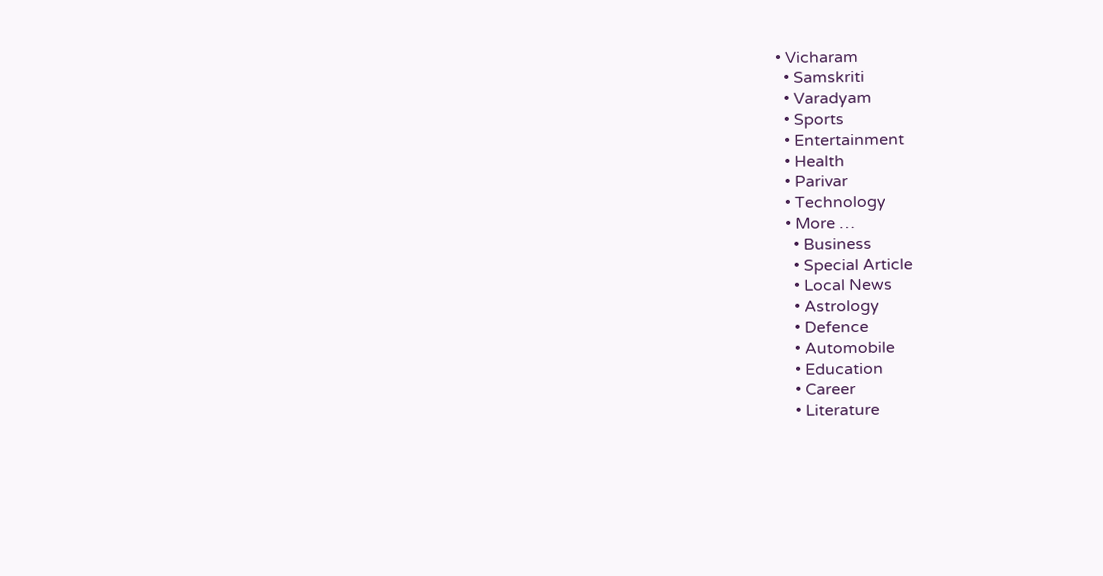• Vicharam
  • Samskriti
  • Varadyam
  • Sports
  • Entertainment
  • Health
  • Parivar
  • Technology
  • More …
    • Business
    • Special Article
    • Local News
    • Astrology
    • Defence
    • Automobile
    • Education
    • Career
    • Literature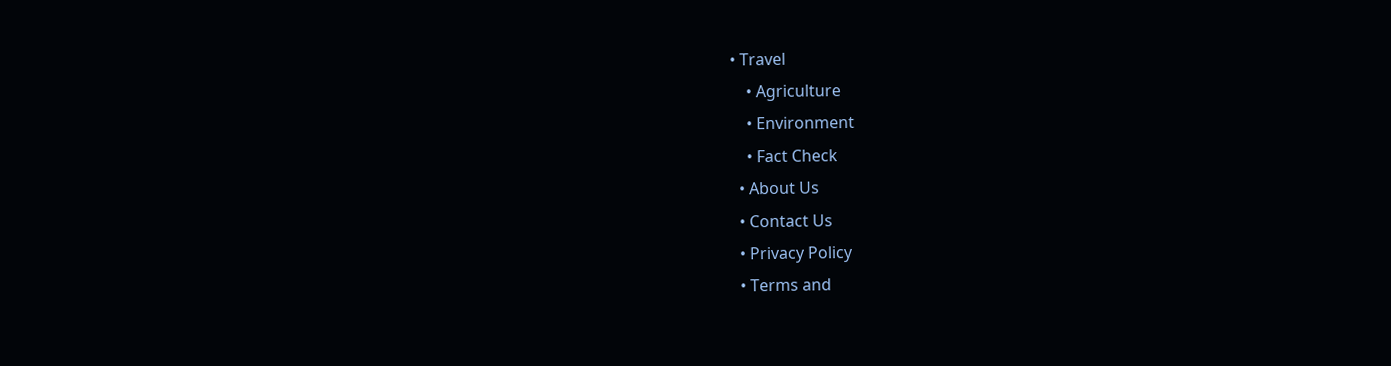• Travel
    • Agriculture
    • Environment
    • Fact Check
  • About Us
  • Contact Us
  • Privacy Policy
  • Terms and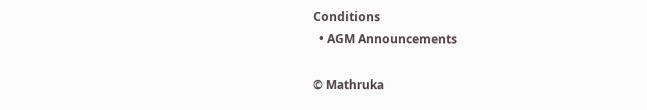Conditions
  • AGM Announcements

© Mathruka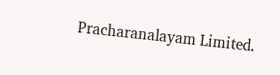Pracharanalayam Limited.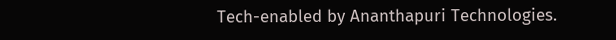Tech-enabled by Ananthapuri Technologies.